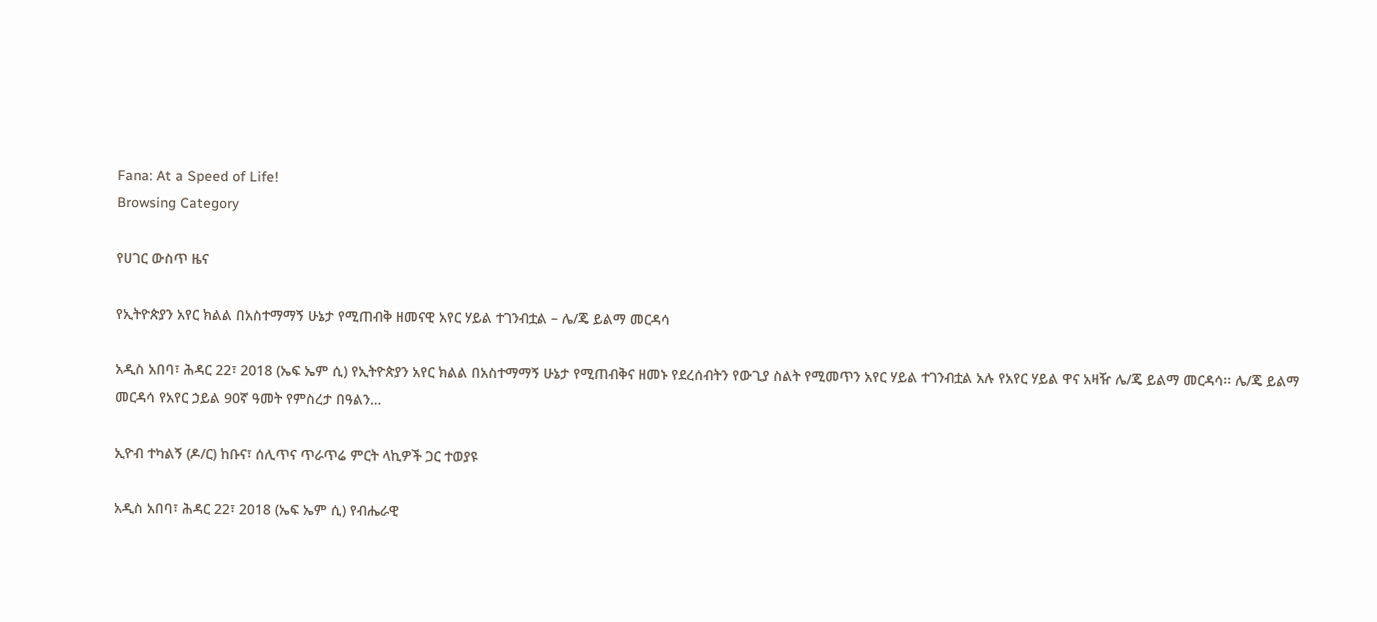Fana: At a Speed of Life!
Browsing Category

የሀገር ውስጥ ዜና

የኢትዮጵያን አየር ክልል በአስተማማኝ ሁኔታ የሚጠብቅ ዘመናዊ አየር ሃይል ተገንብቷል – ሌ/ጄ ይልማ መርዳሳ

አዲስ አበባ፣ ሕዳር 22፣ 2018 (ኤፍ ኤም ሲ) የኢትዮጵያን አየር ክልል በአስተማማኝ ሁኔታ የሚጠብቅና ዘመኑ የደረሰብትን የውጊያ ስልት የሚመጥን አየር ሃይል ተገንብቷል አሉ የአየር ሃይል ዋና አዛዥ ሌ/ጄ ይልማ መርዳሳ፡፡ ሌ/ጄ ይልማ መርዳሳ የአየር ኃይል 90ኛ ዓመት የምስረታ በዓልን…

ኢዮብ ተካልኝ (ዶ/ር) ከቡና፣ ሰሊጥና ጥራጥሬ ምርት ላኪዎች ጋር ተወያዩ

አዲስ አበባ፣ ሕዳር 22፣ 2018 (ኤፍ ኤም ሲ) የብሔራዊ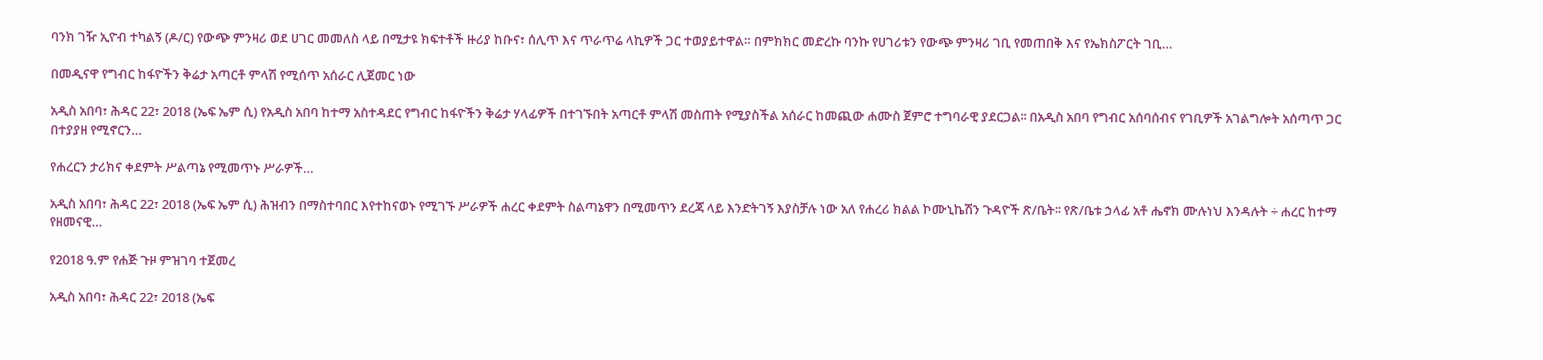ባንክ ገዥ ኢዮብ ተካልኝ (ዶ/ር) የውጭ ምንዛሪ ወደ ሀገር መመለስ ላይ በሚታዩ ክፍተቶች ዙሪያ ከቡና፣ ሰሊጥ እና ጥራጥሬ ላኪዎች ጋር ተወያይተዋል። በምክክር መድረኩ ባንኩ የሀገሪቱን የውጭ ምንዛሪ ገቢ የመጠበቅ እና የኤክስፖርት ገቢ…

በመዲናዋ የግብር ከፋዮችን ቅሬታ አጣርቶ ምላሽ የሚሰጥ አሰራር ሊጀመር ነው

አዲስ አበባ፣ ሕዳር 22፣ 2018 (ኤፍ ኤም ሲ) የአዲስ አበባ ከተማ አስተዳደር የግብር ከፋዮችን ቅሬታ ሃላፊዎች በተገኙበት አጣርቶ ምላሽ መስጠት የሚያስችል አሰራር ከመጪው ሐሙስ ጀምሮ ተግባራዊ ያደርጋል፡፡ በአዲስ አበባ የግብር አሰባሰብና የገቢዎች አገልግሎት አሰጣጥ ጋር በተያያዘ የሚኖርን…

የሐረርን ታሪክና ቀደምት ሥልጣኔ የሚመጥኑ ሥራዎች…

አዲስ አበባ፣ ሕዳር 22፣ 2018 (ኤፍ ኤም ሲ) ሕዝብን በማስተባበር እየተከናወኑ የሚገኙ ሥራዎች ሐረር ቀደምት ስልጣኔዋን በሚመጥን ደረጃ ላይ እንድትገኝ እያስቻሉ ነው አለ የሐረሪ ክልል ኮሙኒኬሽን ጉዳዮች ጽ/ቤት፡፡ የጽ/ቤቱ ኃላፊ አቶ ሔኖክ ሙሉነህ እንዳሉት ÷ ሐረር ከተማ የዘመናዊ…

የ2018 ዓ.ም የሐጅ ጉዞ ምዝገባ ተጀመረ

አዲስ አበባ፣ ሕዳር 22፣ 2018 (ኤፍ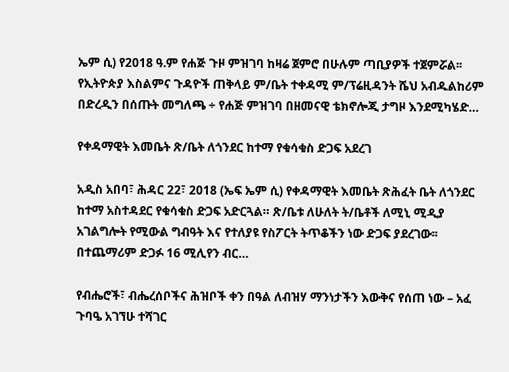ኤም ሲ) የ2018 ዓ.ም የሐጅ ጉዞ ምዝገባ ከዛሬ ጀምሮ በሁሉም ጣቢያዎች ተጀምሯል፡፡ የኢትዮጵያ እስልምና ጉዳዮች ጠቅላይ ም/ቤት ተቀዳሚ ም/ፕሬዚዳንት ሼህ አብዱልከሪም በድረዲን በሰጡት መግለጫ ÷ የሐጅ ምዝገባ በዘመናዊ ቴክኖሎጂ ታግዞ እንደሚካሄድ…

የቀዳማዊት እመቤት ጽ/ቤት ለጎንደር ከተማ የቁሳቁስ ድጋፍ አደረገ

አዲስ አበባ፣ ሕዳር 22፣ 2018 (ኤፍ ኤም ሲ) የቀዳማዊት እመቤት ጽሕፈት ቤት ለጎንደር ከተማ አስተዳደር የቁሳቁስ ድጋፍ አድርጓል። ጽ/ቤቱ ለሁለት ት/ቤቶች ለሚኒ ሚዲያ አገልግሎት የሚውል ግብዓት እና የተለያዩ የስፖርት ትጥቆችን ነው ድጋፍ ያደረገው፡፡ በተጨማሪም ድጋፉ 16 ሚሊየን ብር…

የብሔሮች፣ ብሔረሰቦችና ሕዝቦች ቀን በዓል ለብዝሃ ማንነታችን እውቅና የሰጠ ነው – አፈ ጉባዔ አገኘሁ ተሻገር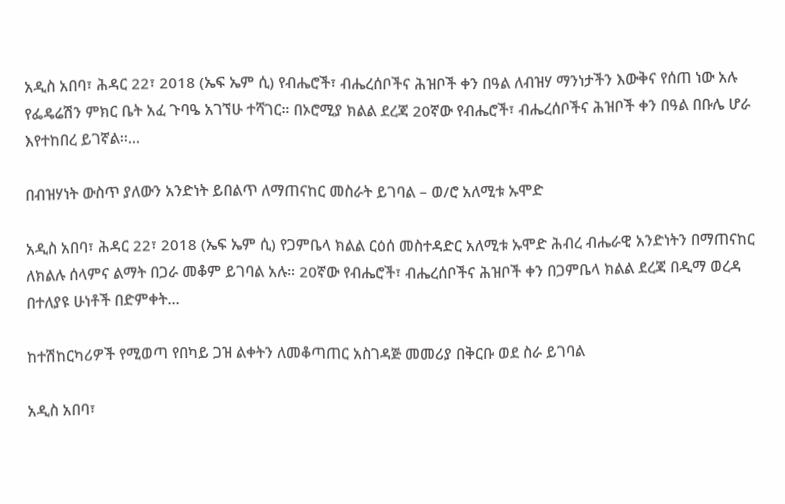አዲስ አበባ፣ ሕዳር 22፣ 2018 (ኤፍ ኤም ሲ) የብሔሮች፣ ብሔረሰቦችና ሕዝቦች ቀን በዓል ለብዝሃ ማንነታችን እውቅና የሰጠ ነው አሉ የፌዴሬሽን ምክር ቤት አፈ ጉባዔ አገኘሁ ተሻገር። በኦሮሚያ ክልል ደረጃ 20ኛው የብሔሮች፣ ብሔረሰቦችና ሕዝቦች ቀን በዓል በቡሌ ሆራ እየተከበረ ይገኛል፡፡…

በብዝሃነት ውስጥ ያለውን አንድነት ይበልጥ ለማጠናከር መስራት ይገባል – ወ/ሮ አለሚቱ ኡሞድ

አዲስ አበባ፣ ሕዳር 22፣ 2018 (ኤፍ ኤም ሲ) የጋምቤላ ክልል ርዕሰ መስተዳድር አለሚቱ ኡሞድ ሕብረ ብሔራዊ አንድነትን በማጠናከር ለክልሉ ሰላምና ልማት በጋራ መቆም ይገባል አሉ። 20ኛው የብሔሮች፣ ብሔረሰቦችና ሕዝቦች ቀን በጋምቤላ ክልል ደረጃ በዲማ ወረዳ በተለያዩ ሁነቶች በድምቀት…

ከተሽከርካሪዎች የሚወጣ የበካይ ጋዝ ልቀትን ለመቆጣጠር አስገዳጅ መመሪያ በቅርቡ ወደ ስራ ይገባል

አዲስ አበባ፣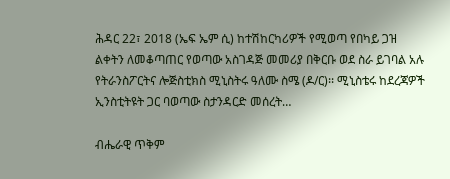ሕዳር 22፣ 2018 (ኤፍ ኤም ሲ) ከተሽከርካሪዎች የሚወጣ የበካይ ጋዝ ልቀትን ለመቆጣጠር የወጣው አስገዳጅ መመሪያ በቅርቡ ወደ ስራ ይገባል አሉ የትራንስፖርትና ሎጅስቲክስ ሚኒስትሩ ዓለሙ ስሜ (ዶ/ር)፡፡ ሚኒስቴሩ ከደረጃዎች ኢንስቲትዩት ጋር ባወጣው ስታንዳርድ መሰረት…

ብሔራዊ ጥቅም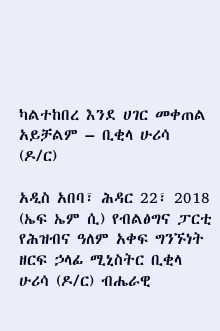ካልተከበረ እንደ ሀገር መቀጠል አይቻልም – ቢቂላ ሁሪሳ (ዶ/ር)

አዲስ አበባ፣ ሕዳር 22፣ 2018 (ኤፍ ኤም ሲ) የብልፅግና ፓርቲ የሕዝብና ዓለም አቀፍ ግንኙነት ዘርፍ ኃላፊ ሚኒስትር ቢቂላ ሁሪሳ (ዶ/ር) ብሔራዊ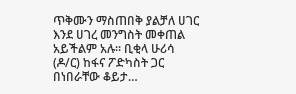ጥቅሙን ማስጠበቅ ያልቻለ ሀገር እንደ ሀገረ መንግስት መቀጠል አይችልም አሉ፡፡ ቢቂላ ሁሪሳ (ዶ/ር) ከፋና ፖድካስት ጋር በነበራቸው ቆይታ…